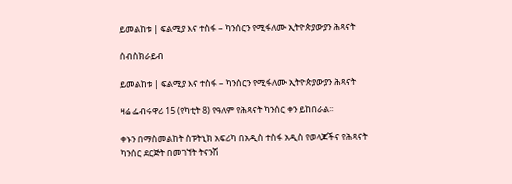ይመልከቱ | ፍልሚያ እና ተስፋ – ካንሰርን የሚፋለሙ ኢትዮጵያውያን ሕጻናት

ሰብስክራይብ

ይመልከቱ | ፍልሚያ እና ተስፋ – ካንሰርን የሚፋለሙ ኢትዮጵያውያን ሕጻናት

ዛሬ ፌብሩዋሪ 15 (የካቲት 8) የዓለም የሕጻናት ካንሰር ቀን ይከበራል፡፡

ቀኑን በማስመልከት ስፑትኒክ አፍሪካ በአዲስ ተስፋ አዲስ የወላጆችና የሕጻናት ካንሰር ደርጅት በመገኘት ትናንሽ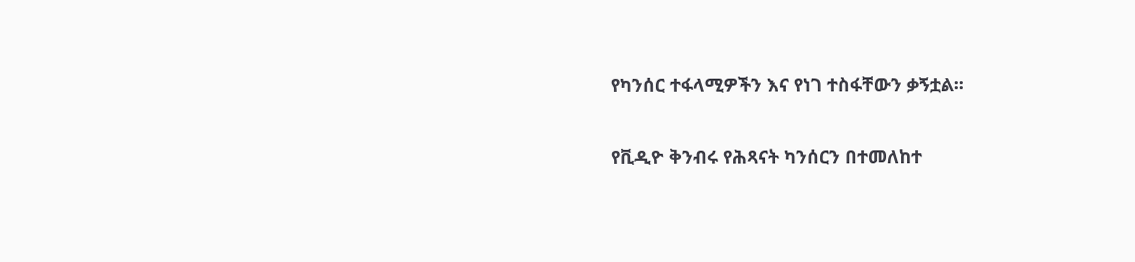የካንሰር ተፋላሚዎችን እና የነገ ተስፋቸውን ቃኝቷል፡፡

የቪዲዮ ቅንብሩ የሕጻናት ካንሰርን በተመለከተ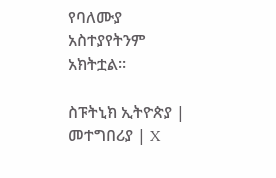የባለሙያ አስተያየትንም አክትቷል፡፡

ስፑትኒክ ኢትዮጵያ | መተግበሪያ | X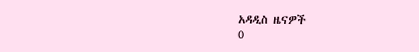አዳዲስ ዜናዎች
0